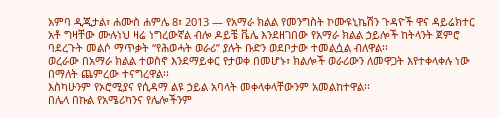አምባ ዲጂታል፣ ሐሙስ ሐምሌ 8፣ 2013 ― የአማራ ክልል የመንግስት ኮሙዩኒኬሽን ጉዳዮች ዋና ዳይሬክተር አቶ ግዛቸው ሙሉነህ ዛሬ ነግረውኛል ብሎ ዶይቼ ቬሌ እንደዘገበው የአማራ ክልል ኃይሎች ከትላንት ጀምሮ ባደረጉት መልሶ ማጥቃት “የሕወሓት ወራሪ” ያሉት ቡድን ወደቦታው ተመልሷል ብለዋል፡፡
ወረራው በአማራ ክልል ተወስኖ እንደማይቀር የታወቀ በመሆኑ፣ ክልሎች ወራሪውን ለመዋጋት እየተቀላቀሉ ነው በማለት ጨምረው ተናግረዋል፡፡
እስካሁንም የኦሮሚያና የሲዳማ ልዩ ኃይል አባላት መቀላቀላቸውንም አመልከተዋል፡፡
በሌላ በኩል የአሜሪካንና የሌሎችንም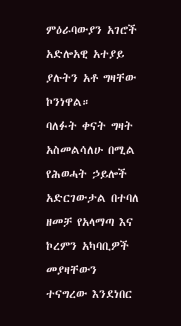ምዕራባውያን አገሮች አድሎአዊ አተያይ ያሉትን አቶ ግዛቸው ኮንነዋል።
ባለፉት ቀናት ግዛት አስመልሳለሁ በሚል የሕወሓት ኃይሎች አድርገውታል በተባለ ዘመቻ የአላማጣ እና ኮረምን አካባቢዎች መያዛቸውን ተናግረው እንደነበር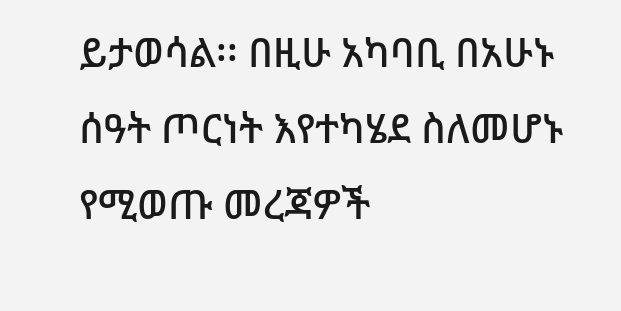ይታወሳል፡፡ በዚሁ አካባቢ በአሁኑ ሰዓት ጦርነት እየተካሄደ ስለመሆኑ የሚወጡ መረጃዎች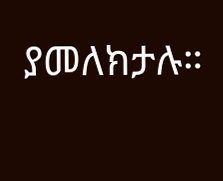ያመለክታሉ።